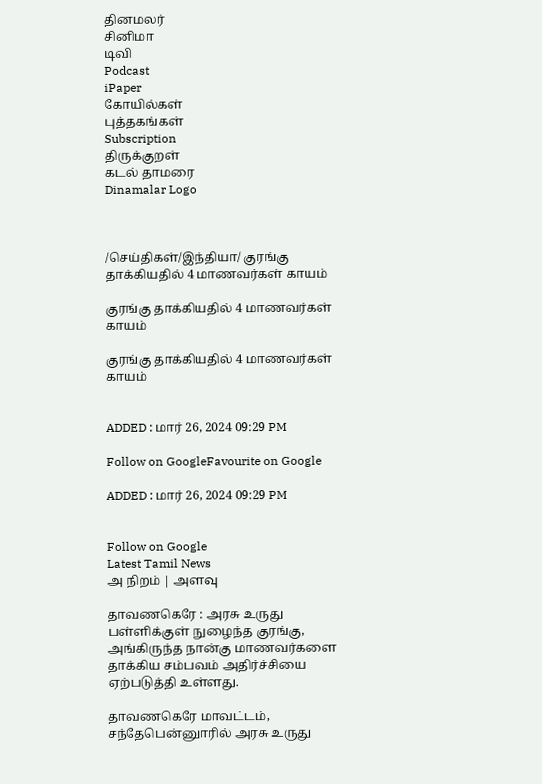தினமலர்
சினிமா
டிவி
Podcast
iPaper
கோயில்கள்
புத்தகங்கள்
Subscription
திருக்குறள்
கடல் தாமரை
Dinamalar Logo



/செய்திகள்/இந்தியா/ குரங்கு தாக்கியதில் 4 மாணவர்கள் காயம்

குரங்கு தாக்கியதில் 4 மாணவர்கள் காயம்

குரங்கு தாக்கியதில் 4 மாணவர்கள் காயம்


ADDED : மார் 26, 2024 09:29 PM

Follow on GoogleFavourite on Google

ADDED : மார் 26, 2024 09:29 PM


Follow on Google
Latest Tamil News
அ நிறம் | அளவு

தாவணகெரே : அரசு உருது பள்ளிக்குள் நுழைந்த குரங்கு, அங்கிருந்த நான்கு மாணவர்களை தாக்கிய சம்பவம் அதிர்ச்சியை ஏற்படுத்தி உள்ளது.

தாவணகெரே மாவட்டம், சந்தேபென்னுாரில் அரசு உருது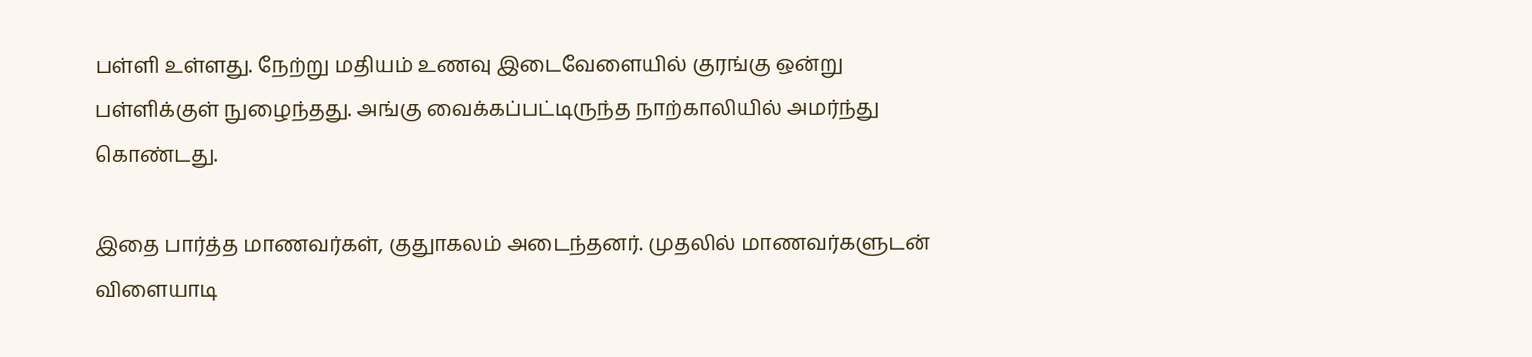பள்ளி உள்ளது. நேற்று மதியம் உணவு இடைவேளையில் குரங்கு ஒன்று பள்ளிக்குள் நுழைந்தது. அங்கு வைக்கப்பட்டிருந்த நாற்காலியில் அமர்ந்து கொண்டது.

இதை பார்த்த மாணவர்கள், குதுாகலம் அடைந்தனர். முதலில் மாணவர்களுடன் விளையாடி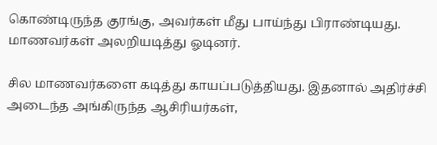கொண்டிருந்த குரங்கு, அவர்கள் மீது பாய்ந்து பிராண்டியது. மாணவர்கள் அலறியடித்து ஓடினர்.

சில மாணவர்களை கடித்து காயப்படுத்தியது. இதனால் அதிர்ச்சி அடைந்த அங்கிருந்த ஆசிரியர்கள்,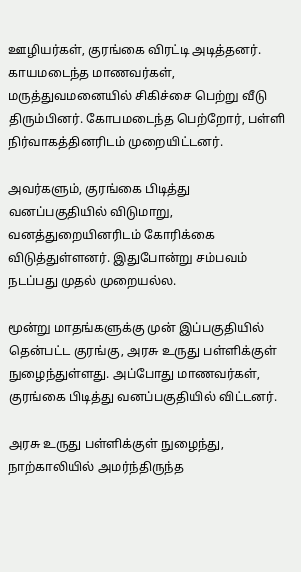ஊழியர்கள், குரங்கை விரட்டி அடித்தனர். காயமடைந்த மாணவர்கள், மருத்துவமனையில் சிகிச்சை பெற்று வீடு திரும்பினர். கோபமடைந்த பெற்றோர், பள்ளி நிர்வாகத்தினரிடம் முறையிட்டனர்.

அவர்களும், குரங்கை பிடித்து வனப்பகுதியில் விடுமாறு, வனத்துறையினரிடம் கோரிக்கை விடுத்துள்ளனர். இதுபோன்று சம்பவம் நடப்பது முதல் முறையல்ல.

மூன்று மாதங்களுக்கு முன் இப்பகுதியில் தென்பட்ட குரங்கு, அரசு உருது பள்ளிக்குள் நுழைந்துள்ளது. அப்போது மாணவர்கள், குரங்கை பிடித்து வனப்பகுதியில் விட்டனர்.

அரசு உருது பள்ளிக்குள் நுழைந்து, நாற்காலியில் அமர்ந்திருந்த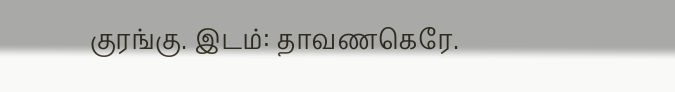குரங்கு. இடம்: தாவணகெரே.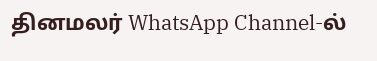தினமலர் WhatsApp Channel-ல்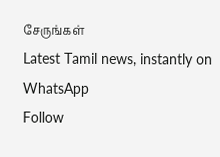சேருங்கள்
Latest Tamil news, instantly on WhatsApp
Follow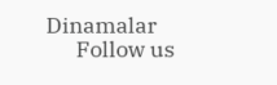Dinamalar
      Follow us